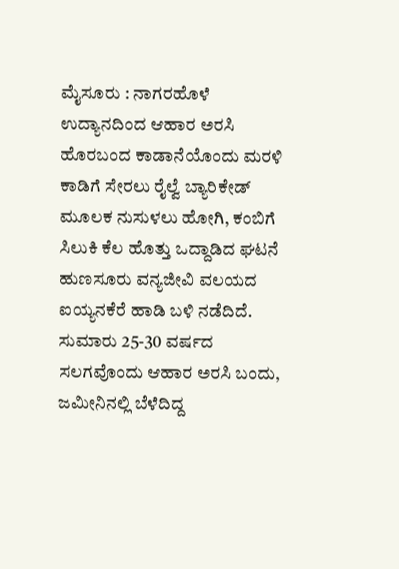ಮೈಸೂರು : ನಾಗರಹೊಳೆ ಉದ್ಯಾನದಿಂದ ಆಹಾರ ಅರಸಿ ಹೊರಬಂದ ಕಾಡಾನೆಯೊಂದು ಮರಳಿ ಕಾಡಿಗೆ ಸೇರಲು ರೈಲ್ವೆ ಬ್ಯಾರಿಕೇಡ್ ಮೂಲಕ ನುಸುಳಲು ಹೋಗಿ, ಕಂಬಿಗೆ ಸಿಲುಕಿ ಕೆಲ ಹೊತ್ತು ಒದ್ದಾಡಿದ ಘಟನೆ ಹುಣಸೂರು ವನ್ಯಜೀವಿ ವಲಯದ ಐಯ್ಯನಕೆರೆ ಹಾಡಿ ಬಳಿ ನಡೆದಿದೆ. ಸುಮಾರು 25-30 ವರ್ಷದ ಸಲಗವೊಂದು ಆಹಾರ ಅರಸಿ ಬಂದು, ಜಮೀನಿನಲ್ಲಿ ಬೆಳೆದಿದ್ದ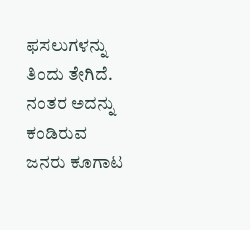ಫಸಲುಗಳನ್ನು ತಿಂದು ತೇಗಿದೆ. ನಂತರ ಅದನ್ನು ಕಂಡಿರುವ ಜನರು ಕೂಗಾಟ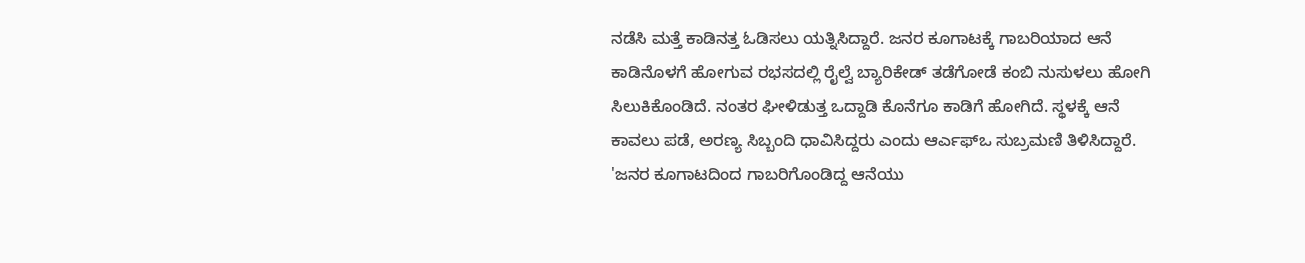ನಡೆಸಿ ಮತ್ತೆ ಕಾಡಿನತ್ತ ಓಡಿಸಲು ಯತ್ನಿಸಿದ್ದಾರೆ. ಜನರ ಕೂಗಾಟಕ್ಕೆ ಗಾಬರಿಯಾದ ಆನೆ ಕಾಡಿನೊಳಗೆ ಹೋಗುವ ರಭಸದಲ್ಲಿ ರೈಲ್ವೆ ಬ್ಯಾರಿಕೇಡ್ ತಡೆಗೋಡೆ ಕಂಬಿ ನುಸುಳಲು ಹೋಗಿ ಸಿಲುಕಿಕೊಂಡಿದೆ. ನಂತರ ಘೀಳಿಡುತ್ತ ಒದ್ದಾಡಿ ಕೊನೆಗೂ ಕಾಡಿಗೆ ಹೋಗಿದೆ. ಸ್ಥಳಕ್ಕೆ ಆನೆ ಕಾವಲು ಪಡೆ, ಅರಣ್ಯ ಸಿಬ್ಬಂದಿ ಧಾವಿಸಿದ್ದರು ಎಂದು ಆರ್ಎಫ್ಒ ಸುಬ್ರಮಣಿ ತಿಳಿಸಿದ್ದಾರೆ. 'ಜನರ ಕೂಗಾಟದಿಂದ ಗಾಬರಿಗೊಂಡಿದ್ದ ಆನೆಯು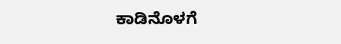ಕಾಡಿನೊಳಗೆ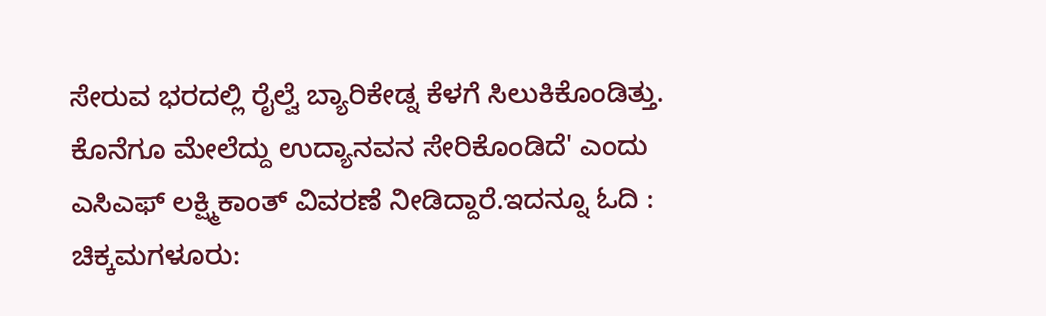ಸೇರುವ ಭರದಲ್ಲಿ ರೈಲ್ವೆ ಬ್ಯಾರಿಕೇಡ್ನ ಕೆಳಗೆ ಸಿಲುಕಿಕೊಂಡಿತ್ತು. ಕೊನೆಗೂ ಮೇಲೆದ್ದು ಉದ್ಯಾನವನ ಸೇರಿಕೊಂಡಿದೆ' ಎಂದು ಎಸಿಎಫ್ ಲಕ್ಷ್ಮಿಕಾಂತ್ ವಿವರಣೆ ನೀಡಿದ್ದಾರೆ.ಇದನ್ನೂ ಓದಿ : ಚಿಕ್ಕಮಗಳೂರು: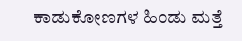ಕಾಡುಕೋಣಗಳ ಹಿಂಡು ಮತ್ತೆ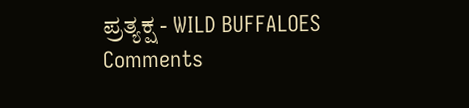ಪ್ರತ್ಯಕ್ಷ - WILD BUFFALOES
Comments